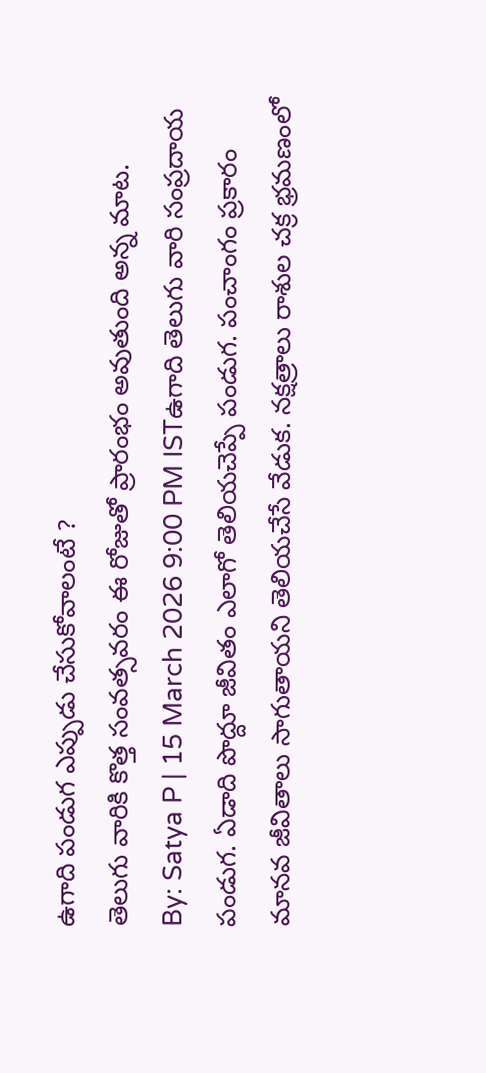ఉగాది పండుగ ఎప్పుడు చేసుకోవాలంటే ?
తెలుగు వారికి కొత్త సంవత్సవరం ఈ రోజుతో ప్రారంభం అవుతుంది అన్న మాట.
By: Satya P | 15 March 2026 9:00 PM ISTఉగాది తెలుగు వారి సంప్రదాయ పండుగ. ఏడాది పొద్దూ జీవితం ఎలాగో తెలియచెప్పే పండుగ. పంచాంగం ప్రకారం మానవ జీవితాలు సాగుతాయని తెలియచేసే వేడుక. నక్షత్రాలు రాశుల చక్ర భ్రమణంలో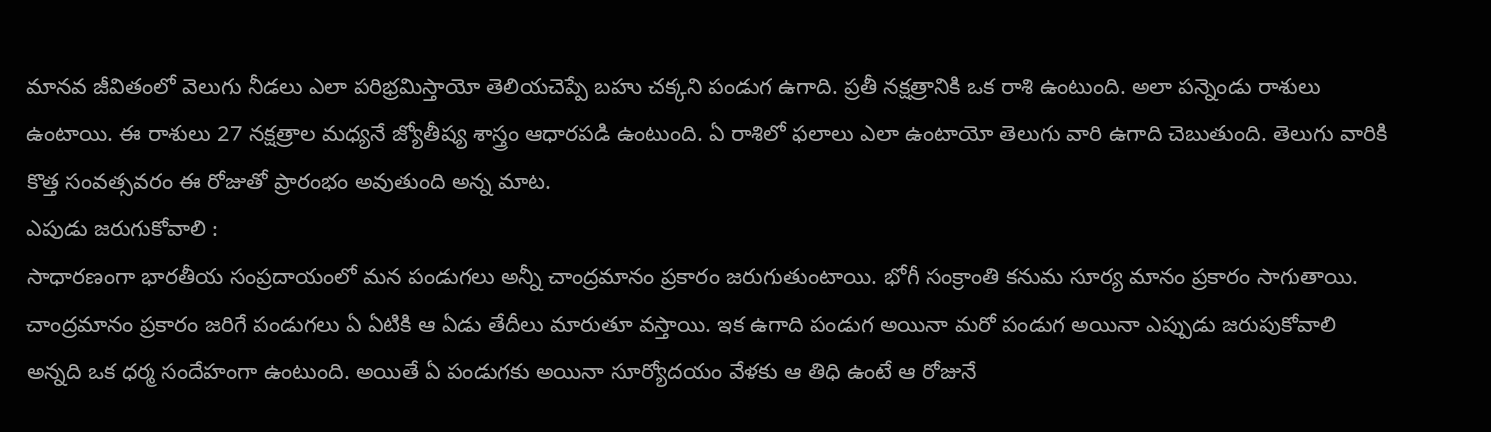మానవ జీవితంలో వెలుగు నీడలు ఎలా పరిభ్రమిస్తాయో తెలియచెప్పే బహు చక్కని పండుగ ఉగాది. ప్రతీ నక్షత్రానికి ఒక రాశి ఉంటుంది. అలా పన్నెండు రాశులు ఉంటాయి. ఈ రాశులు 27 నక్షత్రాల మధ్యనే జ్యోతీష్య శాస్త్రం ఆధారపడి ఉంటుంది. ఏ రాశిలో ఫలాలు ఎలా ఉంటాయో తెలుగు వారి ఉగాది చెబుతుంది. తెలుగు వారికి కొత్త సంవత్సవరం ఈ రోజుతో ప్రారంభం అవుతుంది అన్న మాట.
ఎపుడు జరుగుకోవాలి :
సాధారణంగా భారతీయ సంప్రదాయంలో మన పండుగలు అన్నీ చాంద్రమానం ప్రకారం జరుగుతుంటాయి. భోగీ సంక్రాంతి కనుమ సూర్య మానం ప్రకారం సాగుతాయి. చాంద్రమానం ప్రకారం జరిగే పండుగలు ఏ ఏటికి ఆ ఏడు తేదీలు మారుతూ వస్తాయి. ఇక ఉగాది పండుగ అయినా మరో పండుగ అయినా ఎప్పుడు జరుపుకోవాలి అన్నది ఒక ధర్మ సందేహంగా ఉంటుంది. అయితే ఏ పండుగకు అయినా సూర్యోదయం వేళకు ఆ తిధి ఉంటే ఆ రోజునే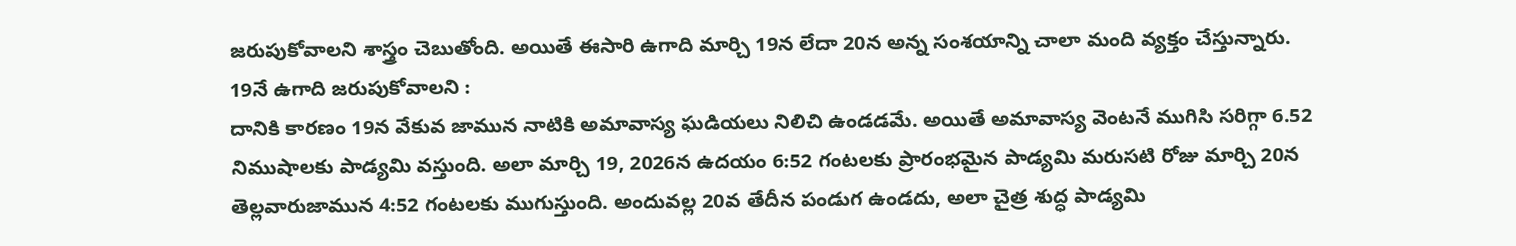జరుపుకోవాలని శాస్త్రం చెబుతోంది. అయితే ఈసారి ఉగాది మార్చి 19న లేదా 20న అన్న సంశయాన్ని చాలా మంది వ్యక్తం చేస్తున్నారు.
19నే ఉగాది జరుపుకోవాలని :
దానికి కారణం 19న వేకువ జామున నాటికి అమావాస్య ఘడియలు నిలిచి ఉండడమే. అయితే అమావాస్య వెంటనే ముగిసి సరిగ్గా 6.52 నిముషాలకు పాడ్యమి వస్తుంది. అలా మార్చి 19, 2026న ఉదయం 6:52 గంటలకు ప్రారంభమైన పాడ్యమి మరుసటి రోజు మార్చి 20న తెల్లవారుజామున 4:52 గంటలకు ముగుస్తుంది. అందువల్ల 20వ తేదీన పండుగ ఉండదు, అలా చైత్ర శుద్ధ పాడ్యమి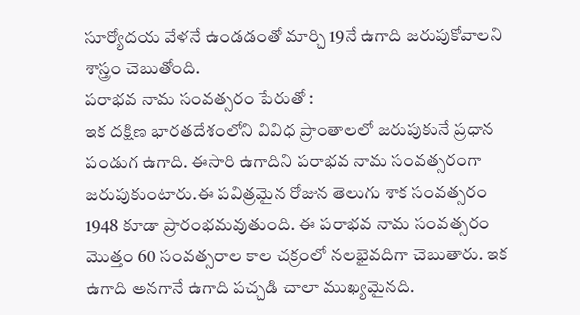సూర్యోదయ వేళనే ఉండడంతో మార్చి 19నే ఉగాది జరుపుకోవాలని శాస్త్రం చెబుతోంది.
పరాభవ నామ సంవత్సరం పేరుతో :
ఇక దక్షిణ భారతదేశంలోని వివిధ ప్రాంతాలలో జరుపుకునే ప్రధాన పండుగ ఉగాది. ఈసారి ఉగాదిని పరాభవ నామ సంవత్సరంగా జరుపుకుంటారు.ఈ పవిత్రమైన రోజున తెలుగు శాక సంవత్సరం 1948 కూడా ప్రారంభమవుతుంది. ఈ పరాభవ నామ సంవత్సరం మొత్తం 60 సంవత్సరాల కాల చక్రంలో నలభైవదిగా చెబుతారు. ఇక ఉగాది అనగానే ఉగాది పచ్చడి చాలా ముఖ్యమైనది.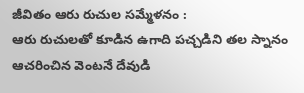జీవితం ఆరు రుచుల సమ్మేళనం :
ఆరు రుచులతో కూడిన ఉగాది పచ్చడిని తల స్నానం ఆచరించిన వెంటనే దేవుడి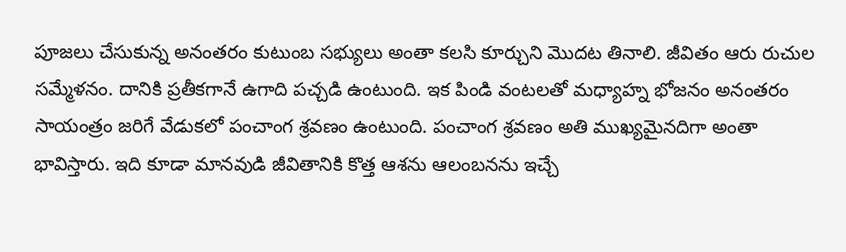పూజలు చేసుకున్న అనంతరం కుటుంబ సభ్యులు అంతా కలసి కూర్చుని మొదట తినాలి. జీవితం ఆరు రుచుల సమ్మేళనం. దానికి ప్రతీకగానే ఉగాది పచ్చడి ఉంటుంది. ఇక పిండి వంటలతో మధ్యాహ్న భోజనం అనంతరం సాయంత్రం జరిగే వేడుకలో పంచాంగ శ్రవణం ఉంటుంది. పంచాంగ శ్రవణం అతి ముఖ్యమైనదిగా అంతా భావిస్తారు. ఇది కూడా మానవుడి జీవితానికి కొత్త ఆశను ఆలంబనను ఇచ్చే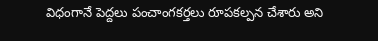విధంగానే పెద్దలు పంచాంగకర్తలు రూపకల్పన చేశారు అని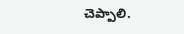చెప్పాలి.